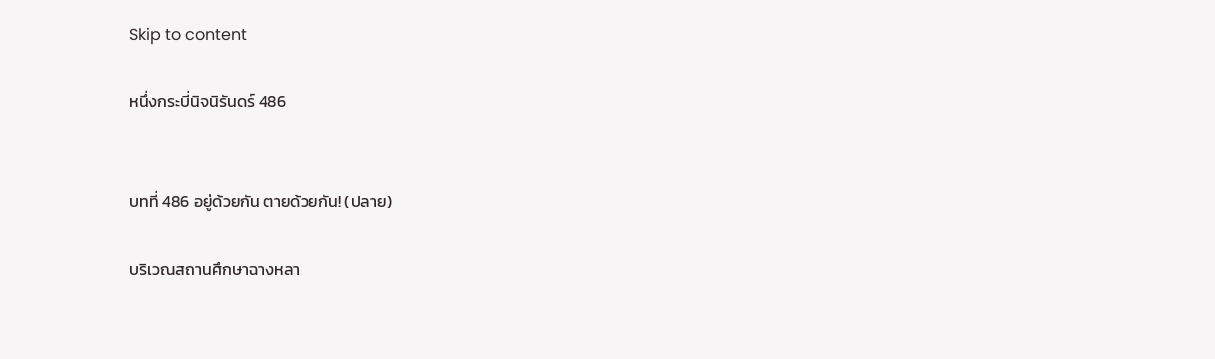Skip to content

หนึ่งกระบี่นิจนิรันดร์ 486


บทที่ 486 อยู่ด้วยกัน ตายด้วยกัน! (ปลาย)

บริเวณสถานศึกษาฉางหลา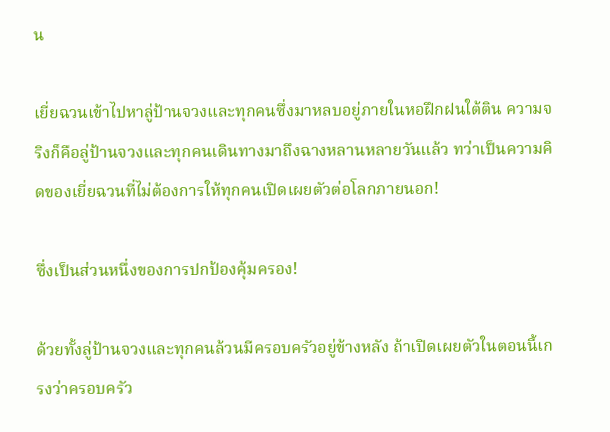น

เยี่ยฉวนเข้าไปหาลู่ป้านจวงและทุกคนซึ่งมาหลบอยู่ภายในหอฝึกฝนใต้ติน ความจริงก็คือลู่ป้านจวงและทุกคนเดินทางมาถึงฉางหลานหลายวันแล้ว ทว่าเป็นความคิดของเยี่ยฉวนที่ไม่ต้องการให้ทุกคนเปิดเผยตัวต่อโลกภายนอก!

ซึ่งเป็นส่วนหนึ่งของการปกป้องคุ้มครอง!

ด้วยทั้งลู่ป้านจวงและทุกคนล้วนมีครอบครัวอยู่ข้างหลัง ถ้าเปิดเผยตัวในตอนนี้เกรงว่าครอบครัว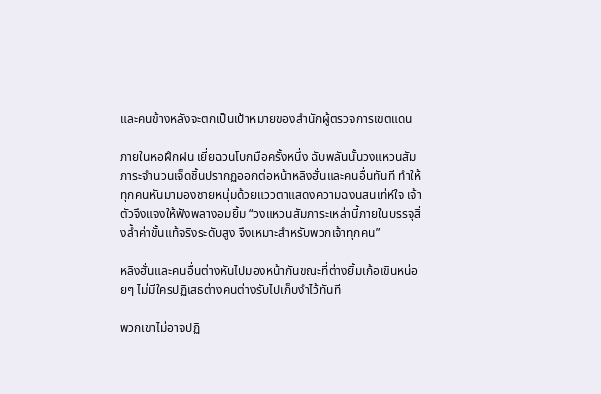และคนข้างหลังจะตกเป็นเป้าหมายของสำนักผู้ตรวจการเขตแดน

ภายในหอฝึกฝน เยี่ยฉวนโบกมือครั้งหนึ่ง ฉับพลันนั้นวงแหวนสัมภาระจำนวนเจ็ดชิ้นปรากฏออกต่อหน้าหลิงฮั่นและคนอื่นทันที ทำให้ทุกคนหันมามองชายหนุ่มด้วยแววตาแสดงความฉงนสนเท่ห์ใจ เจ้าตัวจึงแจงให้ฟังพลางอมยิ้ม “วงแหวนสัมภาระเหล่านี้ภายในบรรจุสิ่งล้ำค่าขั้นแท้จริงระดับสูง จึงเหมาะสำหรับพวกเจ้าทุกคน”

หลิงฮั่นและคนอื่นต่างหันไปมองหน้ากันขณะที่ต่างยิ้มเก้อเขินหน่อยๆ ไม่มีใครปฏิเสธต่างคนต่างรับไปเก็บงำไว้ทันที

พวกเขาไม่อาจปฏิ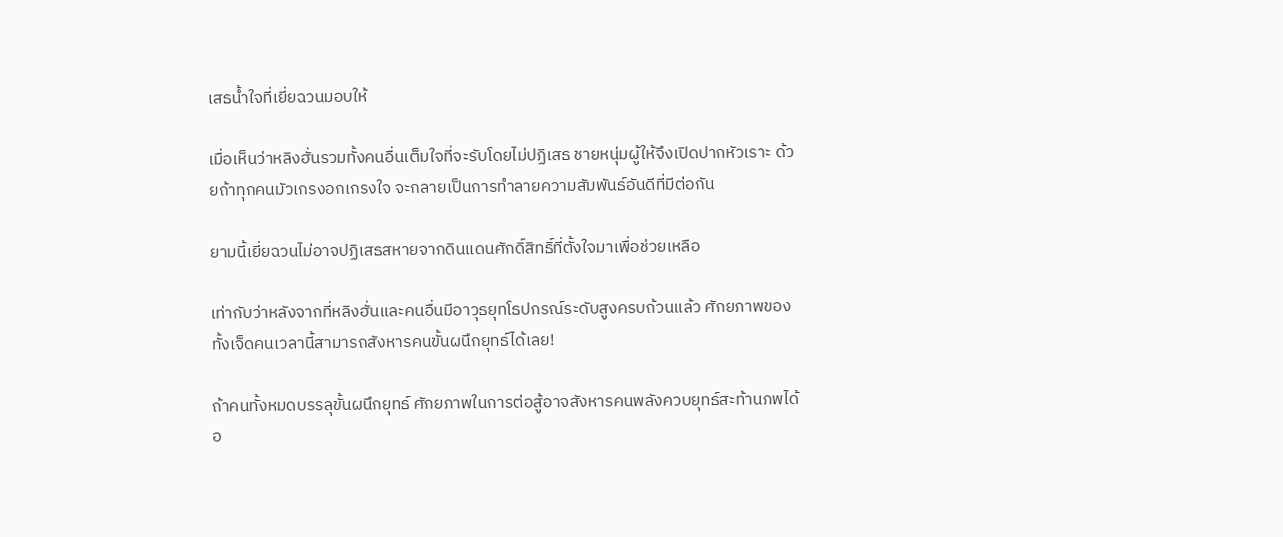เสธน้ำใจที่เยี่ยฉวนมอบให้

เมื่อเห็นว่าหลิงฮั่นรวมทั้งคนอื่นเต็มใจที่จะรับโดยไม่ปฏิเสธ ชายหนุ่มผู้ให้จึงเปิดปากหัวเราะ ด้วยถ้าทุกคนมัวเกรงอกเกรงใจ จะกลายเป็นการทำลายความสัมพันธ์อันดีที่มีต่อกัน

ยามนี้เยี่ยฉวนไม่อาจปฏิเสธสหายจากดินแดนศักดิ์สิทธิ์ที่ตั้งใจมาเพื่อช่วยเหลือ

เท่ากับว่าหลังจากที่หลิงฮั่นและคนอื่นมีอาวุธยุทโธปกรณ์ระดับสูงครบถ้วนแล้ว ศักยภาพของทั้งเจ็ดคนเวลานี้สามารถสังหารคนขั้นผนึกยุทธ์ได้เลย!

ถ้าคนทั้งหมดบรรลุขั้นผนึกยุทธ์ ศักยภาพในการต่อสู้อาจสังหารคนพลังควบยุทธ์สะท้านภพได้อ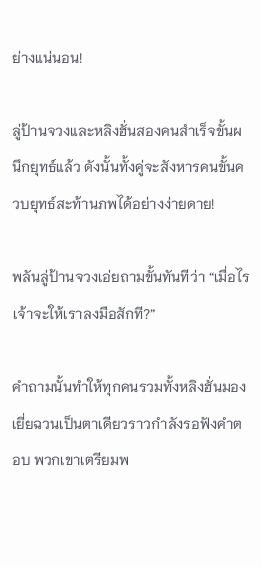ย่างแน่นอน!

ลู่ป้านจวงและหลิงฮั่นสองคนสำเร็จขั้นผนึกยุทธ์แล้ว ดังนั้นทั้งคู่จะสังหารคนขั้นควบยุทธ์สะท้านภพได้อย่างง่ายดาย!

พลันลู่ป้านจวงเอ่ยถามขั้นทันทีว่า “เมื่อไรเจ้าจะให้เราลงมือสักที?”

คำถามนั้นทำให้ทุกคนรวมทั้งหลิงฮั่นมองเยี่ยฉวนเป็นตาเดียวราวกำลังรอฟังคำตอบ พวกเขาเตรียมพ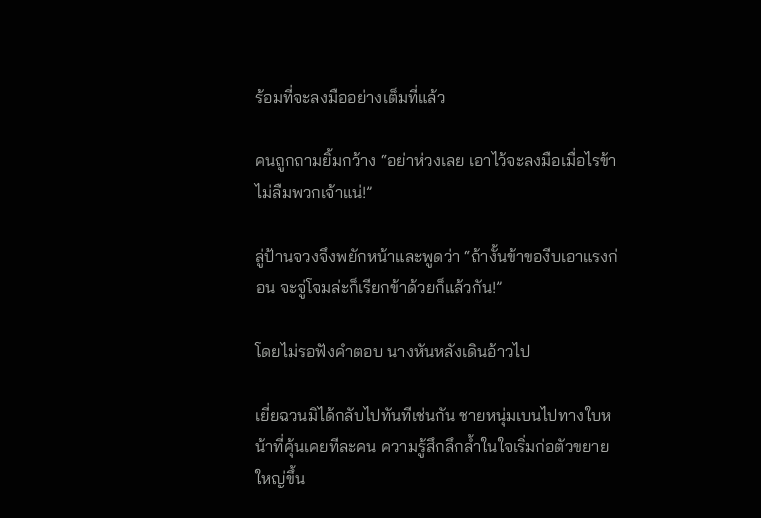ร้อมที่จะลงมืออย่างเต็มที่แล้ว

คนถูกถามยิ้มกว้าง “อย่าห่วงเลย เอาไว้จะลงมือเมื่อไรข้าไม่ลืมพวกเจ้าแน่!”

ลู่ป้านจวงจึงพยักหน้าและพูดว่า “ถ้างั้นข้าของีบเอาแรงก่อน จะจู่โจมล่ะก็เรียกข้าด้วยก็แล้วกัน!”

โดยไม่รอฟังคำตอบ นางหันหลังเดินอ้าวไป

เยี่ยฉวนมิได้กลับไปทันทีเช่นกัน ชายหนุ่มเบนไปทางใบหน้าที่คุ้นเคยทีละคน ความรู้สึกลึกล้ำในใจเริ่มก่อตัวขยายใหญ่ขึ้น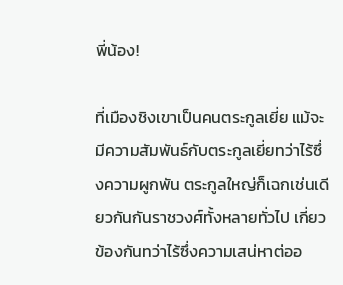พี่น้อง!

ที่เมืองชิงเขาเป็นคนตระกูลเยี่ย แม้จะมีความสัมพันธ์กับตระกูลเยี่ยทว่าไร้ซึ่งความผูกพัน ตระกูลใหญ่ก็เฉกเช่นเดียวกันกันราชวงศ์ทั้งหลายทั่วไป เกี่ยวข้องกันทว่าไร้ซึ่งความเสน่หาต่ออ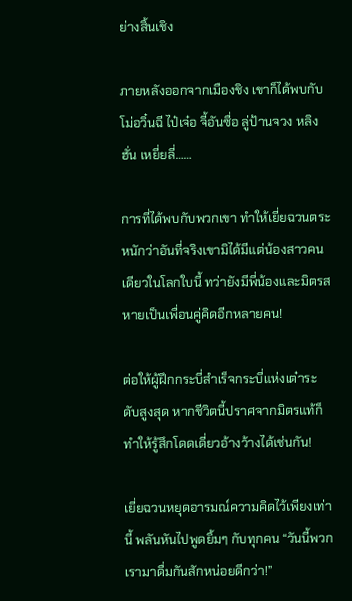ย่างสิ้นเชิง

ภายหลังออกจากเมืองชิง เขาก็ได้พบกับโม่อวิ๋นฉี ไป๋เจ๋อ จี้อันซื่อ ลู่ป้านจวง หลิงฮั่น เหยี่ยลี่……

การที่ได้พบกับพวกเขา ทำให้เยี่ยฉวนตระหนักว่าอันที่จริงเขามิได้มีแต่น้องสาวคนเดียวในโลกใบนี้ ทว่ายังมีพี่น้องและมิตรสหายเป็นเพื่อนคู่คิดอีกหลายคน!

ต่อให้ผู้ฝึกกระบี่สำเร็จกระบี่แห่งเต๋าระดับสูงสุด หากชีวิตนี้ปราศจากมิตรแท้ก็ทำให้รู้สึกโดดเดี่ยวอ้างว้างได้เช่นกัน!

เยี่ยฉวนหยุดอารมณ์ความคิดไว้เพียงเท่านี้ พลันหันไปพูดยิ้มๆ กับทุกคน “วันนี้พวกเรามาดื่มกันสักหน่อยดีกว่า!”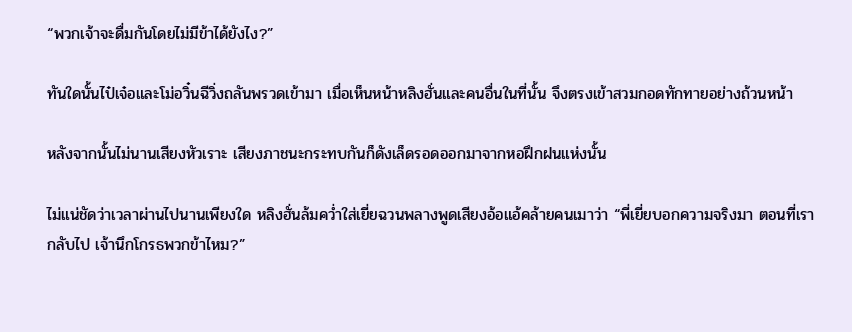“พวกเจ้าจะดื่มกันโดยไม่มีข้าได้ยังไง?”

ทันใดนั้นไป๋เจ๋อและโม่อวิ๋นฉีวิ่งถลันพรวดเข้ามา เมื่อเห็นหน้าหลิงฮั่นและคนอื่นในที่นั้น จึงตรงเข้าสวมกอดทักทายอย่างถ้วนหน้า

หลังจากนั้นไม่นานเสียงหัวเราะ เสียงภาชนะกระทบกันก็ดังเล็ดรอดออกมาจากหอฝึกฝนแห่งนั้น

ไม่แน่ชัดว่าเวลาผ่านไปนานเพียงใด หลิงฮั่นล้มคว่ำใส่เยี่ยฉวนพลางพูดเสียงอ้อแอ้คล้ายคนเมาว่า “พี่เยี่ยบอกความจริงมา ตอนที่เรากลับไป เจ้านึกโกรธพวกข้าไหม?”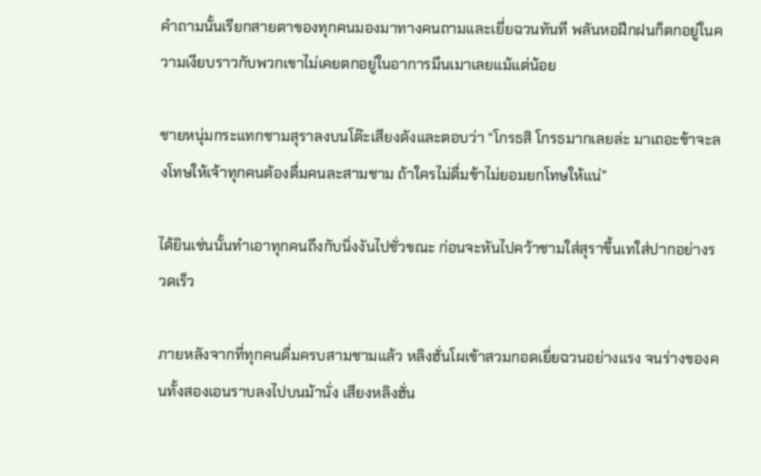คำถามนั้นเรียกสายตาของทุกคนมองมาทางคนถามและเยี่ยฉวนทันที พลันหอฝึกฝนก็ตกอยู่ในความเงียบราวกับพวกเขาไม่เคยตกอยู่ในอาการมึนเมาเลยแม้แต่น้อย

ชายหนุ่มกระแทกชามสุราลงบนโต๊ะเสียงดังและตอบว่า “โกรธสิ โกรธมากเลยล่ะ มาเถอะข้าจะลงโทษให้เจ้าทุกคนต้องดื่มคนละสามชาม ถ้าใครไม่ดื่มข้าไม่ยอมยกโทษให้แน่”

ได้ยินเช่นนั้นทำเอาทุกคนถึงกับนิ่งงันไปชั่วขณะ ก่อนจะหันไปคว้าชามใส่สุราขึ้นเทใส่ปากอย่างรวดเร็ว

ภายหลังจากที่ทุกคนดื่มครบสามชามแล้ว หลิงฮั่นโผเข้าสวมกอดเยี่ยฉวนอย่างแรง จนร่างของคนทั้งสองเอนราบลงไปบนม้านั่ง เสียงหลิงฮั่น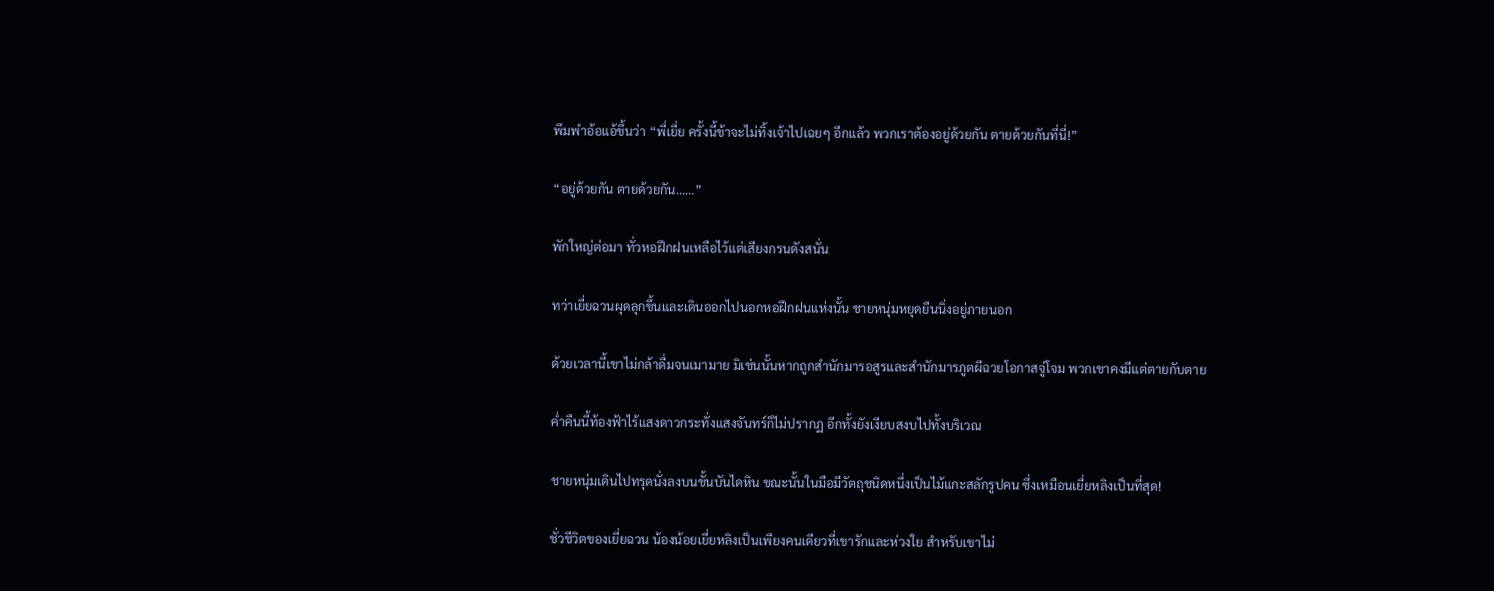พึมพำอ้อแอ้ขึ้นว่า “พี่เยี่ย ครั้งนี้ข้าจะไม่ทิ้งเจ้าไปเฉยๆ อีกแล้ว พวกเราต้องอยู่ด้วยกัน ตายด้วยกันที่นี่!”

“อยู่ด้วยกัน ตายด้วยกัน……”

พักใหญ่ต่อมา ทั่วหอฝึกฝนเหลือไว้แต่เสียงกรนดังสนั่น

ทว่าเยี่ยฉวนผุดลุกขึ้นและเดินออกไปนอกหอฝึกฝนแห่งนั้น ชายหนุ่มหยุดยืนนิ่งอยู่ภายนอก

ด้วยเวลานี้เขาไม่กล้าดื่มจนเมามาย มิเช่นนั้นหากถูกสำนักมารอสูรและสำนักมารภูตผีฉวยโอกาสจู่โจม พวกเขาคงมีแต่ตายกับตาย

ค่ำคืนนี้ท้องฟ้าไร้แสงดาวกระทั่งแสงจันทร์ก็ไม่ปรากฏ อีกทั้งยังเงียบสงบไปทั้งบริเวณ

ชายหนุ่มเดินไปทรุดนั่งลงบนขั้นบันไดหิน ขณะนั้นในมือมีวัตถุชนิดหนึ่งเป็นไม้แกะสลักรูปคน ซึ่งเหมือนเยี่ยหลิงเป็นที่สุด!

ชั่วชีวิตของเยี่ยฉวน น้องน้อยเยี่ยหลิงเป็นเพียงคนเดียวที่เขารักและห่วงใย สำหรับเขาไม่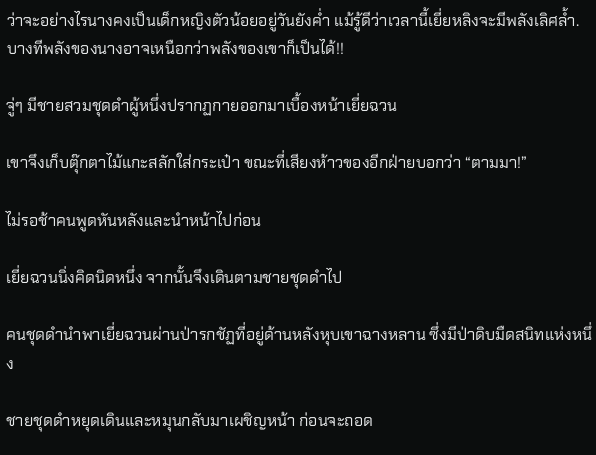ว่าจะอย่างไรนางคงเป็นเด็กหญิงตัวน้อยอยู่วันยังค่ำ แม้รู้ดีว่าเวลานี้เยี่ยหลิงจะมีพลังเลิศล้ำ.บางทีพลังของนางอาจเหนือกว่าพลังของเขาก็เป็นได้!!

จู่ๆ มีชายสวมชุดดำผู้หนึ่งปรากฏกายออกมาเบื้องหน้าเยี่ยฉวน

เขาจึงเก็บตุ๊กตาไม้แกะสลักใส่กระเป๋า ขณะที่เสียงห้าวของอีกฝ่ายบอกว่า “ตามมา!”

ไม่รอช้าคนพูดหันหลังและนำหน้าไปก่อน

เยี่ยฉวนนิ่งคิดนิดหนึ่ง จากนั้นจึงเดินตามชายชุดดำไป

คนชุดดำนำพาเยี่ยฉวนผ่านป่ารกชัฏที่อยู่ด้านหลังหุบเขาฉางหลาน ซึ่งมีป่าดิบมืดสนิทแห่งหนึ่ง

ชายชุดดำหยุดเดินและหมุนกลับมาเผชิญหน้า ก่อนจะถอด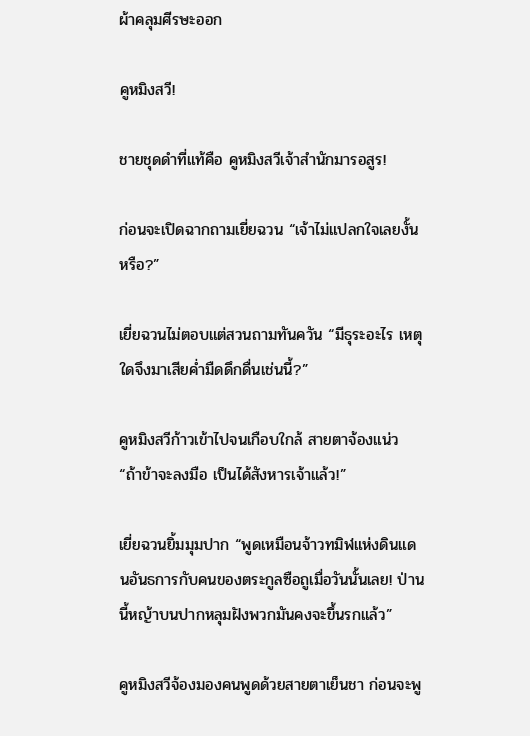ผ้าคลุมศีรษะออก

คูหมิงสวี!

ชายชุดดำที่แท้คือ คูหมิงสวีเจ้าสำนักมารอสูร!

ก่อนจะเปิดฉากถามเยี่ยฉวน “เจ้าไม่แปลกใจเลยงั้นหรือ?”

เยี่ยฉวนไม่ตอบแต่สวนถามทันควัน “มีธุระอะไร เหตุใดจึงมาเสียค่ำมืดดึกดื่นเช่นนี้?”

คูหมิงสวีก้าวเข้าไปจนเกือบใกล้ สายตาจ้องแน่ว “ถ้าข้าจะลงมือ เป็นได้สังหารเจ้าแล้ว!”

เยี่ยฉวนยิ้มมุมปาก “พูดเหมือนจ้าวทมิฬแห่งดินแดนอันธการกับคนของตระกูลซือถูเมื่อวันนั้นเลย! ป่านนี้หญ้าบนปากหลุมฝังพวกมันคงจะขึ้นรกแล้ว”

คูหมิงสวีจ้องมองคนพูดด้วยสายตาเย็นชา ก่อนจะพู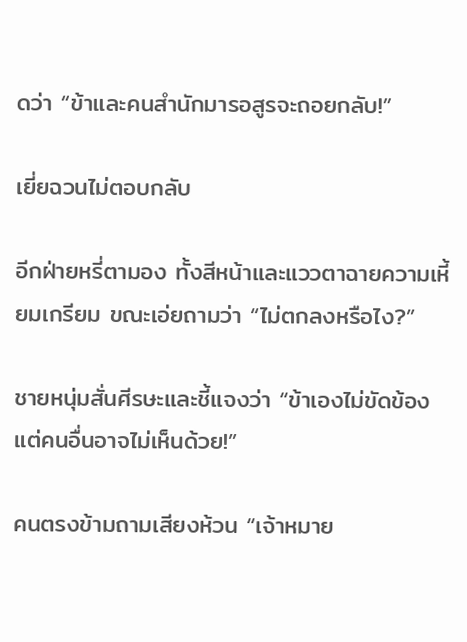ดว่า “ข้าและคนสำนักมารอสูรจะถอยกลับ!”

เยี่ยฉวนไม่ตอบกลับ

อีกฝ่ายหรี่ตามอง ทั้งสีหน้าและแววตาฉายความเหี้ยมเกรียม ขณะเอ่ยถามว่า “ไม่ตกลงหรือไง?”

ชายหนุ่มสั่นศีรษะและชี้แจงว่า “ข้าเองไม่ขัดข้อง แต่คนอื่นอาจไม่เห็นด้วย!”

คนตรงข้ามถามเสียงห้วน “เจ้าหมาย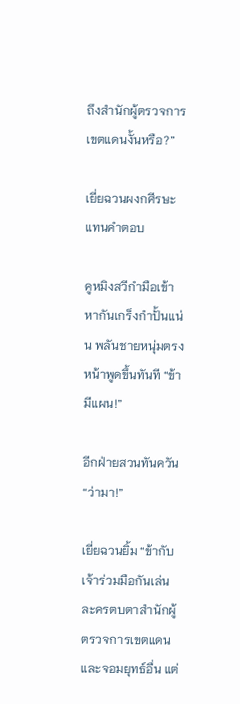ถึงสำนักผู้ตรวจการเขตแดนงั้นหรือ?”

เยี่ยฉวนผงกศีรษะแทนคำตอบ

คูหมิงสวีกำมือเข้าหากันเกร็งกำปั้นแน่น พลันชายหนุ่มตรงหน้าพูดขึ้นทันที “ข้ามีแผน!”

อีกฝ่ายสวนทันควัน “ว่ามา!”

เยี่ยฉวนยิ้ม “ข้ากับเจ้าร่วมมือกันเล่นละครตบตาสำนักผู้ตรวจการเขตแดนและจอมยุทธ์อื่น แต่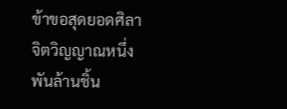ข้าขอสุดยอดศิลาจิตวิญญาณหนึ่งพันล้านชิ้น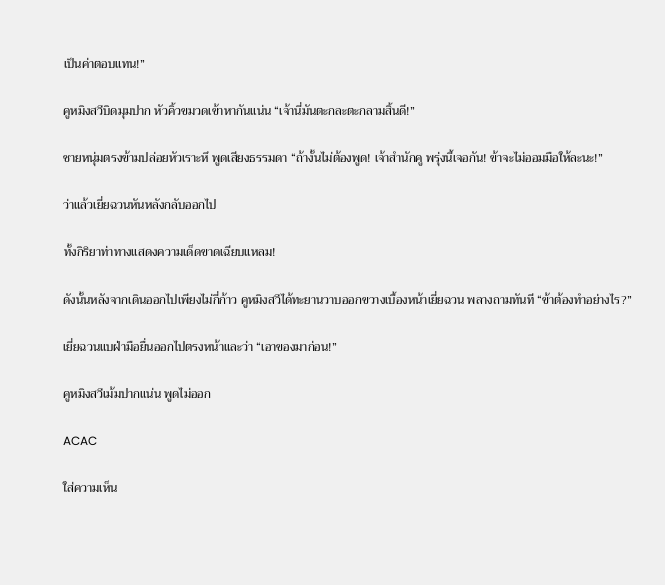เป็นค่าตอบแทน!”

คูหมิงสวีบิดมุมปาก หัวคิ้วขมวดเข้าหากันแน่น “เจ้านี่มันตะกละตะกลามสิ้นดี!”

ชายหนุ่มตรงข้ามปล่อยหัวเราะหึ พูดเสียงธรรมดา “ถ้างั้นไม่ต้องพูด! เจ้าสำนักคู พรุ่งนี้เจอกัน! ข้าจะไม่ออมมือให้ละนะ!”

ว่าแล้วเยี่ยฉวนหันหลังกลับออกไป

ทั้งกิริยาท่าทางแสดงความเด็ดขาดเฉียบแหลม!

ดังนั้นหลังจากเดินออกไปเพียงไม่กี่ก้าว คูหมิงสวีได้ทะยานวาบออกขวางเบื้องหน้าเยี่ยฉวน พลางถามทันที “ข้าต้องทำอย่างไร?”

เยี่ยฉวนแบฝ่ามือยื่นออกไปตรงหน้าและว่า “เอาของมาก่อน!”

คูหมิงสวีเม้มปากแน่น พูดไม่ออก

ACAC

ใส่ความเห็น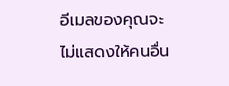อีเมลของคุณจะไม่แสดงให้คนอื่น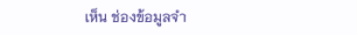เห็น ช่องข้อมูลจำ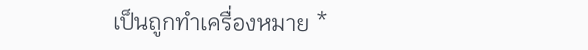เป็นถูกทำเครื่องหมาย *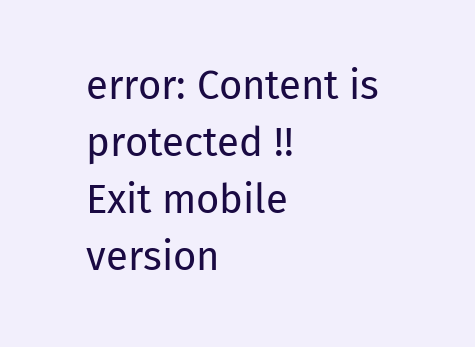error: Content is protected !!
Exit mobile version